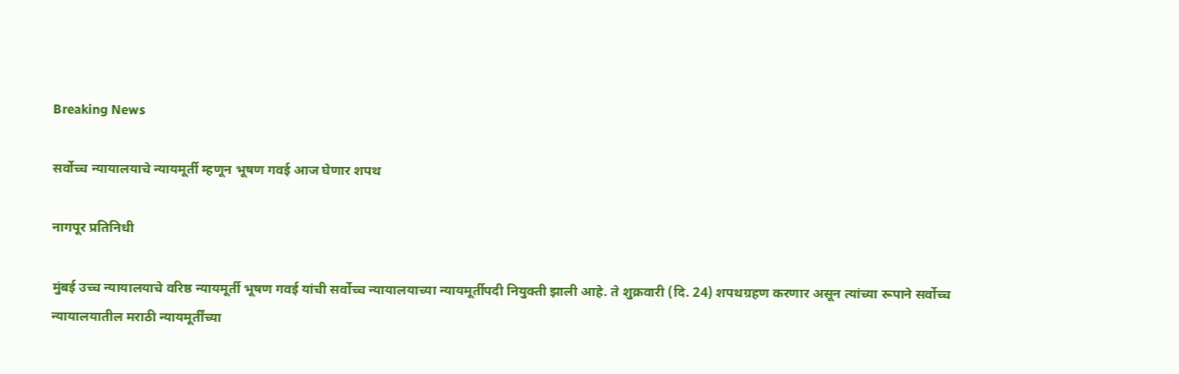Breaking News

सर्वोच्च न्यायालयाचे न्यायमूर्ती म्हणून भूषण गवई आज घेणार शपथ

नागपूर प्रतिनिधी

मुंबई उच्च न्यायालयाचे वरिष्ठ न्यायमूर्ती भूषण गवई यांची सर्वोच्च न्यायालयाच्या न्यायमूर्तीपदी नियुक्ती झाली आहे. ते शुक्रवारी (दि. 24) शपथग्रहण करणार असून त्यांच्या रूपाने सर्वोच्च न्यायालयातील मराठी न्यायमूर्तींच्या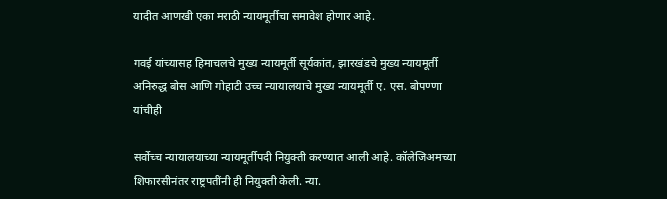यादीत आणखी एका मराठी न्यायमूर्तीचा समावेश होणार आहे.

गवई यांच्यासह हिमाचलचे मुख्य न्यायमूर्ती सूर्यकांत, झारखंडचे मुख्य न्यायमूर्ती अनिरुद्ध बोस आणि गोहाटी उच्च न्यायालयाचे मुख्य न्यायमूर्ती ए. एस. बोपण्णा यांचीही

सर्वोच्च न्यायालयाच्या न्यायमूर्तीपदी नियुक्ती करण्यात आली आहे. कॉलेजिअमच्या शिफारसीनंतर राष्ट्रपतींनी ही नियुक्ती केली. न्या.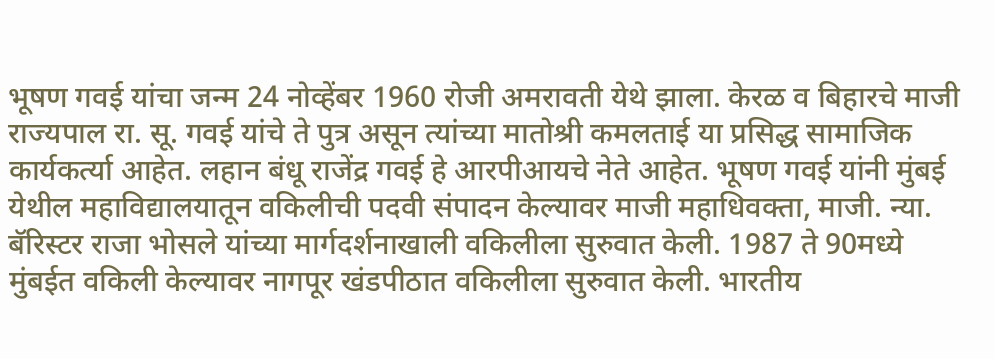भूषण गवई यांचा जन्म 24 नोव्हेंबर 1960 रोजी अमरावती येथे झाला. केरळ व बिहारचे माजी राज्यपाल रा. सू. गवई यांचे ते पुत्र असून त्यांच्या मातोश्री कमलताई या प्रसिद्ध सामाजिक कार्यकर्त्या आहेत. लहान बंधू राजेंद्र गवई हे आरपीआयचे नेते आहेत. भूषण गवई यांनी मुंबई येथील महाविद्यालयातून वकिलीची पदवी संपादन केल्यावर माजी महाधिवक्ता, माजी. न्या. बॅरिस्टर राजा भोसले यांच्या मार्गदर्शनाखाली वकिलीला सुरुवात केली. 1987 ते 90मध्ये मुंबईत वकिली केल्यावर नागपूर खंडपीठात वकिलीला सुरुवात केली. भारतीय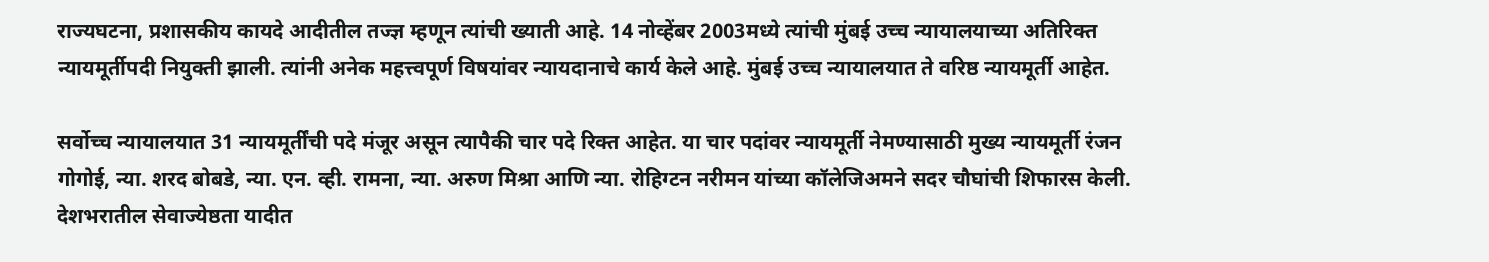राज्यघटना, प्रशासकीय कायदे आदीतील तज्ज्ञ म्हणून त्यांची ख्याती आहे. 14 नोव्हेंबर 2003मध्ये त्यांची मुंबई उच्च न्यायालयाच्या अतिरिक्त न्यायमूर्तीपदी नियुक्ती झाली. त्यांनी अनेक महत्त्वपूर्ण विषयांवर न्यायदानाचे कार्य केले आहे. मुंबई उच्च न्यायालयात ते वरिष्ठ न्यायमूर्ती आहेत.

सर्वोच्च न्यायालयात 31 न्यायमूर्तींची पदे मंजूर असून त्यापैकी चार पदे रिक्त आहेत. या चार पदांवर न्यायमूर्ती नेमण्यासाठी मुख्य न्यायमूर्ती रंजन गोगोई, न्या. शरद बोबडे, न्या. एन. व्ही. रामना, न्या. अरुण मिश्रा आणि न्या. रोहिग्टन नरीमन यांच्या कॉलेजिअमने सदर चौघांची शिफारस केली. देशभरातील सेवाज्येष्ठता यादीत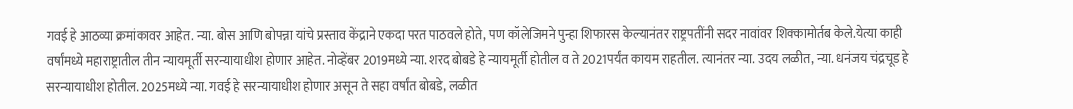गवई हे आठव्या क्रमांकावर आहेत. न्या. बोस आणि बोपन्ना यांचे प्रस्ताव केंद्राने एकदा परत पाठवले होते, पण कॉलेजिमने पुन्हा शिफारस केल्यानंतर राष्ट्रपतींनी सदर नावांवर शिक्कामोर्तब केले.येत्या काही वर्षांमध्ये महाराष्ट्रातील तीन न्यायमूर्ती सरन्यायाधीश होणार आहेत. नोव्हेंबर 2019मध्ये न्या. शरद बोबडे हे न्यायमूर्ती होतील व ते 2021पर्यंत कायम राहतील. त्यानंतर न्या. उदय लळीत, न्या. धनंजय चंद्रचूड हे सरन्यायाधीश होतील. 2025मध्ये न्या. गवई हे सरन्यायाधीश होणार असून ते सहा वर्षांत बोबडे, लळीत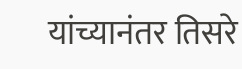यांच्यानंतर तिसरे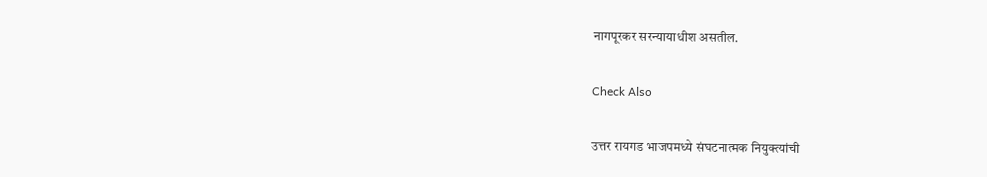नागपूरकर सरन्यायाधीश असतील.

Check Also

उत्तर रायगड भाजपमध्ये संघटनात्मक नियुक्त्यांची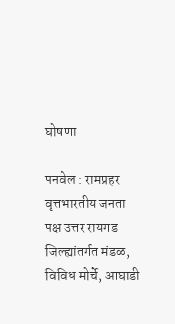घोषणा

पनवेल : रामप्रहर वृत्तभारतीय जनता पक्ष उत्तर रायगड जिल्ह्यांतर्गत मंडळ, विविध मोर्चे, आघाडी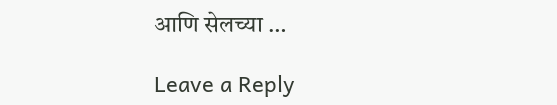आणि सेलच्या …

Leave a Reply